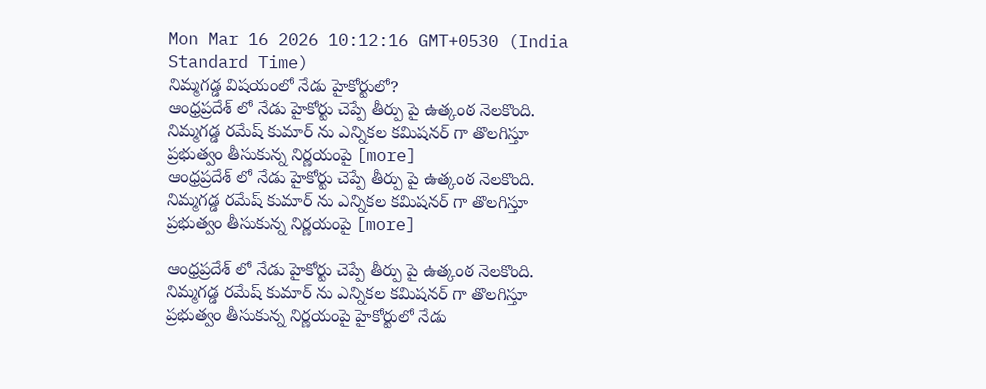Mon Mar 16 2026 10:12:16 GMT+0530 (India Standard Time)
నిమ్మగడ్డ విషయంలో నేడు హైకోర్టులో?
ఆంధ్రప్రదేశ్ లో నేడు హైకోర్టు చెప్పే తీర్పు పై ఉత్కంఠ నెలకొంది. నిమ్మగడ్డ రమేష్ కుమార్ ను ఎన్నికల కమిషనర్ గా తొలగిస్తూ ప్రభుత్వం తీసుకున్న నిర్ణయంపై [more]
ఆంధ్రప్రదేశ్ లో నేడు హైకోర్టు చెప్పే తీర్పు పై ఉత్కంఠ నెలకొంది. నిమ్మగడ్డ రమేష్ కుమార్ ను ఎన్నికల కమిషనర్ గా తొలగిస్తూ ప్రభుత్వం తీసుకున్న నిర్ణయంపై [more]

ఆంధ్రప్రదేశ్ లో నేడు హైకోర్టు చెప్పే తీర్పు పై ఉత్కంఠ నెలకొంది. నిమ్మగడ్డ రమేష్ కుమార్ ను ఎన్నికల కమిషనర్ గా తొలగిస్తూ ప్రభుత్వం తీసుకున్న నిర్ణయంపై హైకోర్టులో నేడు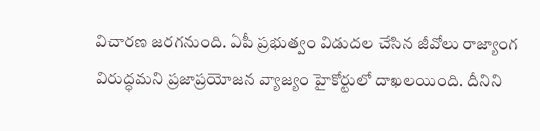విచారణ జరగనుంది. ఏపీ ప్రభుత్వం విడుదల చేసిన జీవోలు రాజ్యాంగ విరుద్ధమని ప్రజాప్రయోజన వ్యాజ్యం హైకోర్టులో దాఖలయింది. దీనిని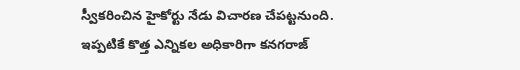స్వీకరించిన హైకోర్టు నేడు విచారణ చేపట్టనుంది. ఇప్పటికే కొత్త ఎన్నికల అధికారిగా కనగరాజ్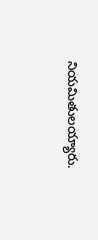నియమితులయ్యారు.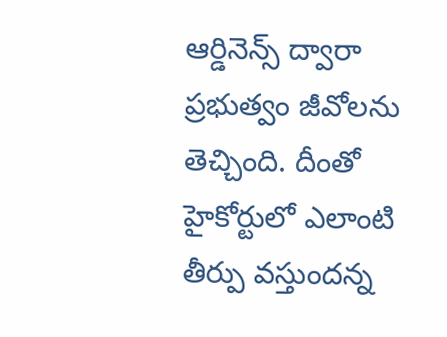ఆర్డినెన్స్ ద్వారా ప్రభుత్వం జీవోలను తెచ్చింది. దీంతో హైకోర్టులో ఎలాంటి తీర్పు వస్తుందన్న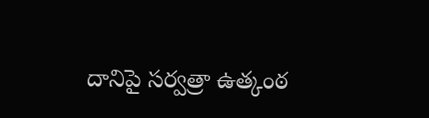దానిపై సర్వత్రా ఉత్కంఠ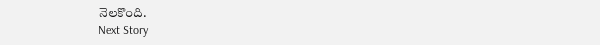నెలకొంది.
Next Story